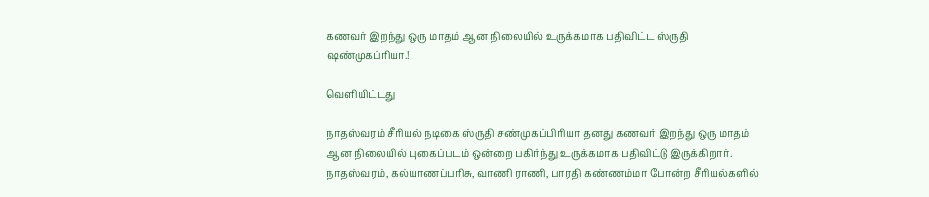கணவர் இறந்து ஒரு மாதம் ஆன நிலையில் உருக்கமாக பதிவிட்ட ஸ்ருதி ஷண்முகப்ரியா.!

வெளியிட்டது

நாதஸ்வரம் சீரியல் நடிகை ஸ்ருதி சண்முகப்பிரியா தனது கணவர் இறந்து ஒரு மாதம் ஆன நிலையில் புகைப்படம் ஒன்றை பகிர்ந்து உருக்கமாக பதிவிட்டு இருக்கிறார். நாதஸ்வரம், கல்யாணப்பரிசு, வாணி ராணி, பாரதி கண்ணம்மா போன்ற சீரியல்களில்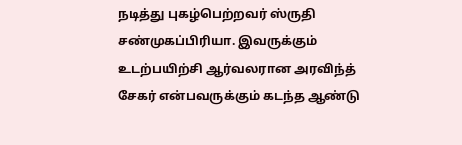நடித்து புகழ்பெற்றவர் ஸ்ருதி சண்முகப்பிரியா. இவருக்கும் உடற்பயிற்சி ஆர்வலரான அரவிந்த் சேகர் என்பவருக்கும் கடந்த ஆண்டு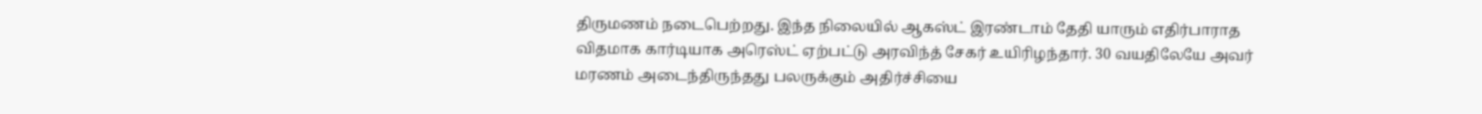திருமணம் நடைபெற்றது. இந்த நிலையில் ஆகஸ்ட் இரண்டாம் தேதி யாரும் எதிர்பாராத விதமாக கார்டியாக அரெஸ்ட் ஏற்பட்டு அரவிந்த் சேகர் உயிரிழந்தார். 30 வயதிலேயே அவர் மரணம் அடைந்திருந்தது பலருக்கும் அதிர்ச்சியை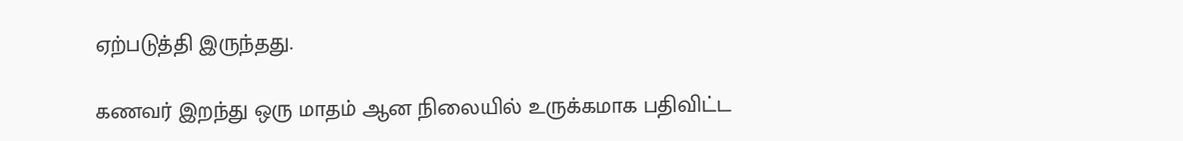ஏற்படுத்தி இருந்தது.

கணவர் இறந்து ஒரு மாதம் ஆன நிலையில் உருக்கமாக பதிவிட்ட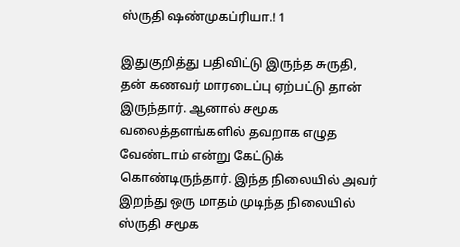ஸ்ருதி ஷண்முகப்ரியா.! 1

இதுகுறித்து பதிவிட்டு இருந்த சுருதி, தன் கணவர் மாரடைப்பு ஏற்பட்டு தான் இருந்தார். ஆனால் சமூக வலைத்தளங்களில் தவறாக எழுத வேண்டாம் என்று கேட்டுக் கொண்டிருந்தார். இந்த நிலையில் அவர் இறந்து ஒரு மாதம் முடிந்த நிலையில் ஸ்ருதி சமூக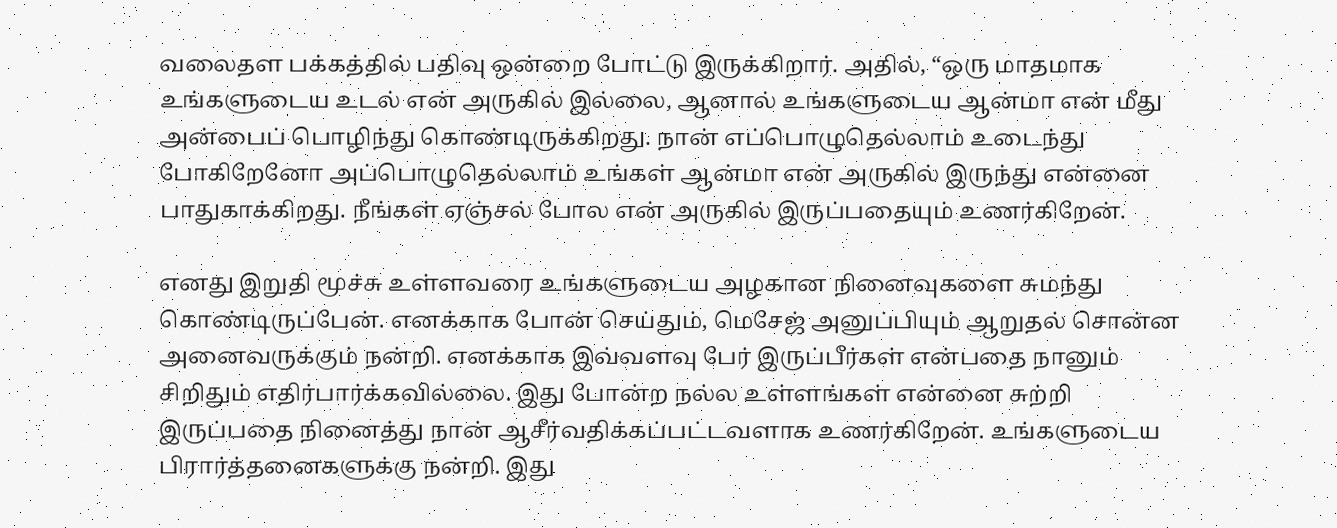வலைதள பக்கத்தில் பதிவு ஒன்றை போட்டு இருக்கிறார். அதில், “ஒரு மாதமாக உங்களுடைய உடல் என் அருகில் இல்லை, ஆனால் உங்களுடைய ஆன்மா என் மீது அன்பைப் பொழிந்து கொண்டிருக்கிறது. நான் எப்பொழுதெல்லாம் உடைந்து போகிறேனோ அப்பொழுதெல்லாம் உங்கள் ஆன்மா என் அருகில் இருந்து என்னை பாதுகாக்கிறது. நீங்கள் ஏஞ்சல் போல என் அருகில் இருப்பதையும் உணர்கிறேன்.

எனது இறுதி மூச்சு உள்ளவரை உங்களுடைய அழகான நினைவுகளை சுமந்து கொண்டிருப்பேன். எனக்காக போன் செய்தும், மெசேஜ் அனுப்பியும் ஆறுதல் சொன்ன அனைவருக்கும் நன்றி. எனக்காக இவ்வளவு பேர் இருப்பீர்கள் என்பதை நானும் சிறிதும் எதிர்பார்க்கவில்லை. இது போன்ற நல்ல உள்ளங்கள் என்னை சுற்றி இருப்பதை நினைத்து நான் ஆசீர்வதிக்கப்பட்டவளாக உணர்கிறேன். உங்களுடைய பிரார்த்தனைகளுக்கு நன்றி. இது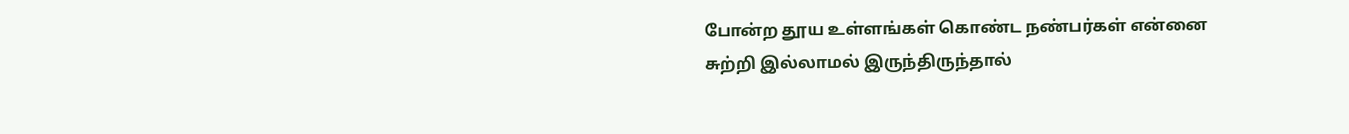போன்ற தூய உள்ளங்கள் கொண்ட நண்பர்கள் என்னை சுற்றி இல்லாமல் இருந்திருந்தால்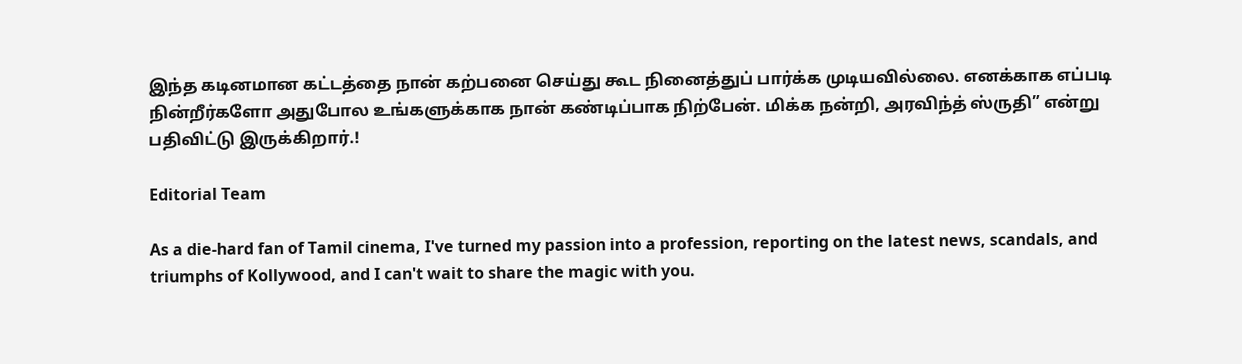இந்த கடினமான கட்டத்தை நான் கற்பனை செய்து கூட நினைத்துப் பார்க்க முடியவில்லை. எனக்காக எப்படி நின்றீர்களோ அதுபோல உங்களுக்காக நான் கண்டிப்பாக நிற்பேன். மிக்க நன்றி, அரவிந்த் ஸ்ருதி” என்று பதிவிட்டு இருக்கிறார்.!

Editorial Team

As a die-hard fan of Tamil cinema, I've turned my passion into a profession, reporting on the latest news, scandals, and triumphs of Kollywood, and I can't wait to share the magic with you.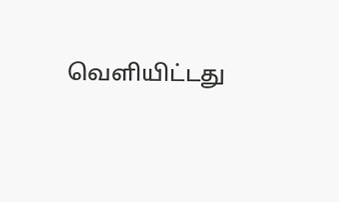வெளியிட்டது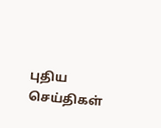புதிய செய்திகள்